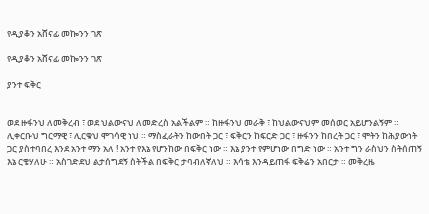የዲያቆን አሸናፊ መኰንን ገጽ

የዲያቆን አሸናፊ መኰንን ገጽ

ያንተ ፍቅር


ወደ ዙፋንህ ለመቅረብ ፣ ወደ ህልውናህ ለመድረስ አልችልም ። ከዙፋንህ መራቅ ፣ ከህልውናህም መሰወር አይሆንልኝም ። ሊቀርቡህ ግርማዊ ፣ ሊርቁህ ሞገሳዊ ነህ ። ማስፈራትን ከውበት ጋር ፣ ፍቅርን ከፍርድ ጋር ፣ ዙፋንን ከበረት ጋር ፣ ሞትን ከሕያውነት ጋር ያስተባበረ እንደ አንተ ማን አለ ! አንተ የእኔ የሆንከው በፍቅር ነው ። እኔ ያንተ የምሆነው በግድ ነው ። አንተ ግን ራስህን ስትሰጠኝ እኔ ርቄሃለሁ ። አስገድደህ ልታሰግደኝ ስትችል በፍቅር ታባብለኛለህ ። እሳቴ እንዳይጠፋ ፍቅሬን አበርታ ። መቅረዜ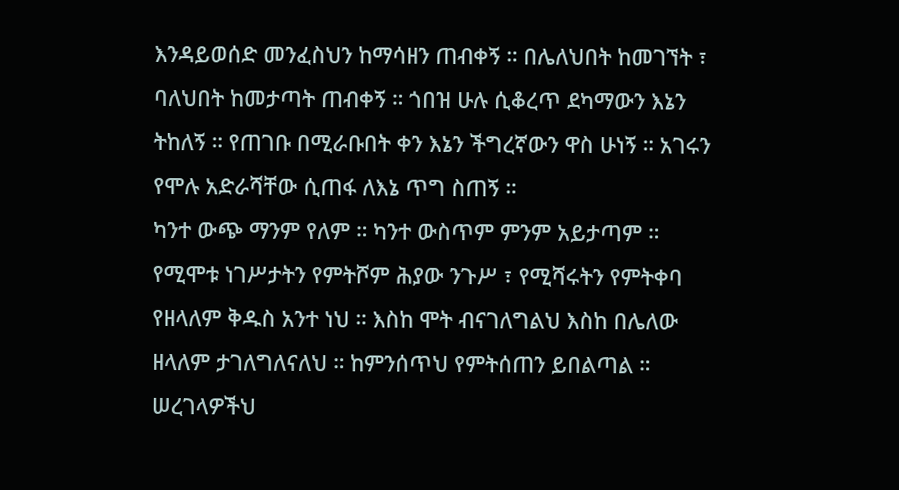እንዳይወሰድ መንፈስህን ከማሳዘን ጠብቀኝ ። በሌለህበት ከመገኘት ፣ ባለህበት ከመታጣት ጠብቀኝ ። ጎበዝ ሁሉ ሲቆረጥ ደካማውን እኔን ትከለኝ ። የጠገቡ በሚራቡበት ቀን እኔን ችግረኛውን ዋስ ሁነኝ ። አገሩን የሞሉ አድራሻቸው ሲጠፋ ለእኔ ጥግ ስጠኝ ።
ካንተ ውጭ ማንም የለም ። ካንተ ውስጥም ምንም አይታጣም ። የሚሞቱ ነገሥታትን የምትሾም ሕያው ንጉሥ ፣ የሚሻሩትን የምትቀባ የዘላለም ቅዱስ አንተ ነህ ። እስከ ሞት ብናገለግልህ እስከ በሌለው ዘላለም ታገለግለናለህ ። ከምንሰጥህ የምትሰጠን ይበልጣል ። ሠረገላዎችህ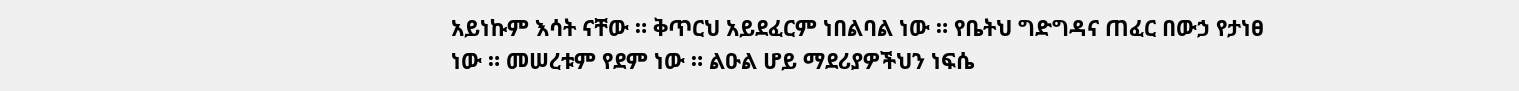አይነኩም እሳት ናቸው ። ቅጥርህ አይደፈርም ነበልባል ነው ። የቤትህ ግድግዳና ጠፈር በውኃ የታነፀ ነው ። መሠረቱም የደም ነው ። ልዑል ሆይ ማደሪያዎችህን ነፍሴ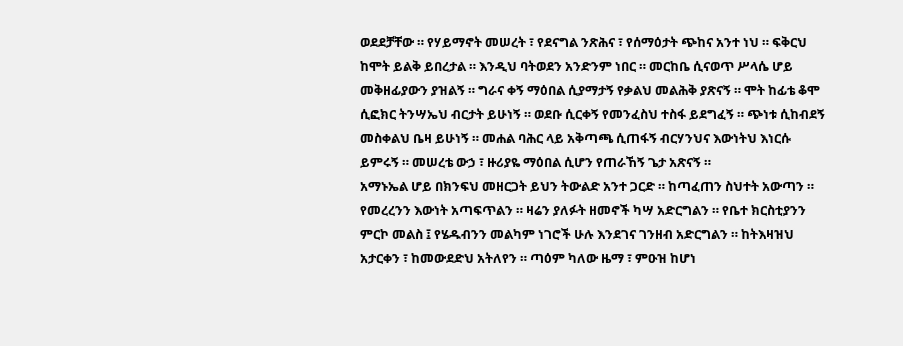ወደደቻቸው ። የሃይማኖት መሠረት ፣ የደናግል ንጽሕና ፣ የሰማዕታት ጭከና አንተ ነህ ። ፍቅርህ ከሞት ይልቅ ይበረታል ። እንዲህ ባትወደን አንድንም ነበር ። መርከቤ ሲናወጥ ሥላሴ ሆይ መቅዘፊያውን ያዝልኝ ። ግራና ቀኝ ማዕበል ሲያማታኝ የቃልህ መልሕቅ ያጽናኝ ። ሞት ከፊቴ ቆሞ ሲፎክር ትንሣኤህ ብርታት ይሁነኝ ። ወደቡ ሲርቀኝ የመንፈስህ ተስፋ ይደግፈኝ ። ጭነቱ ሲከብደኝ መስቀልህ ቤዛ ይሁነኝ ። መሐል ባሕር ላይ አቅጣጫ ሲጠፋኝ ብርሃንህና እውነትህ እነርሱ ይምሩኝ ። መሠረቴ ውኃ ፣ ዙሪያዬ ማዕበል ሲሆን የጠራኸኝ ጌታ አጽናኝ ።
አማኑኤል ሆይ በክንፍህ መዘርጋት ይህን ትውልድ አንተ ጋርድ ። ከጣፈጠን ስህተት አውጣን ። የመረረንን እውነት አጣፍጥልን ። ዛሬን ያለፉት ዘመኖች ካሣ አድርግልን ። የቤተ ክርስቲያንን ምርኮ መልስ ፤ የሄዱብንን መልካም ነገሮች ሁሉ እንደገና ገንዘብ አድርግልን ። ከትእዛዝህ አታርቀን ፣ ከመውደድህ አትለየን ። ጣዕም ካለው ዜማ ፣ ምዑዝ ከሆነ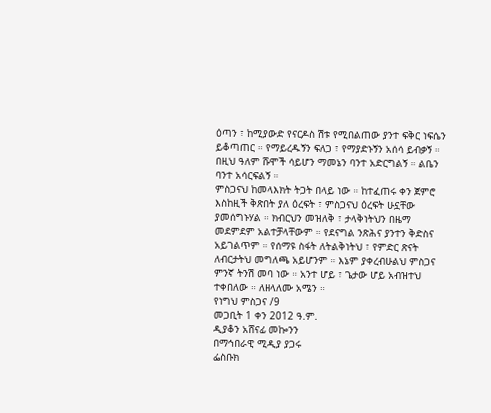ዕጣን ፣ ከሚያውድ የናርዶስ ሽቱ የሚበልጠው ያንተ ፍቅር ነፍሴን ይቆጣጠር ። የማይረዱኝን ፍለጋ ፣ የማያድኑኝን አሰሳ ይብቃኝ ። በዚህ ዓለም ሹሞች ሳይሆን ማመኔን ባንተ አድርግልኝ ። ልቤን ባንተ አሳርፍልኝ ።
ምስጋናህ ከመላእክት ትጋት በላይ ነው ። ከተፈጠሩ ቀን ጀምሮ እስከዚች ቅጽበት ያለ ዕረፍት ፣ ምስጋናህ ዕረፍት ሁኗቸው ያመሰግኑሃል ። ክብርህን መዝለቅ ፣ ታላቅነትህን በዜማ መደምደም አልተቻላቸውም ። የደናግል ንጽሕና ያንተን ቅድስና አይገልጥም ። የሰማዩ ስፋት ለትልቅነትህ ፣ የምድር ጽናት ለብርታትህ መግለጫ አይሆንም ። እኔም ያቀረብሁልህ ምስጋና ምንኛ ትንሽ መባ ነው ። አንተ ሆይ ፣ ጌታው ሆይ አብዝተህ ተቀበለው ። ለዘላለሙ አሜን ።
የነግህ ምስጋና /9
መጋቢት 1 ቀን 2012 ዓ.ም.
ዲያቆን አሸናፊ መኰንን
በማኅበራዊ ሚዲያ ያጋሩ
ፌስቡክ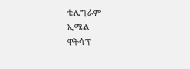ቴሌግራም
ኢሜል
ዋትሳፕ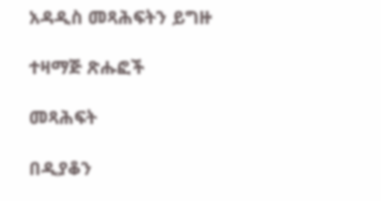አዳዲስ መጻሕፍትን ይግዙ

ተዛማጅ ጽሑፎች

መጻሕፍት

በዲያቆን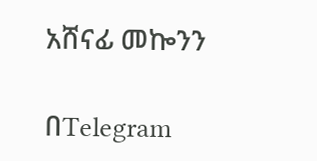አሸናፊ መኰንን

በTelegram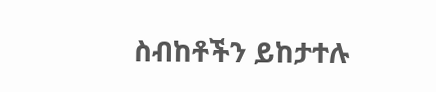ስብከቶችን ይከታተሉ